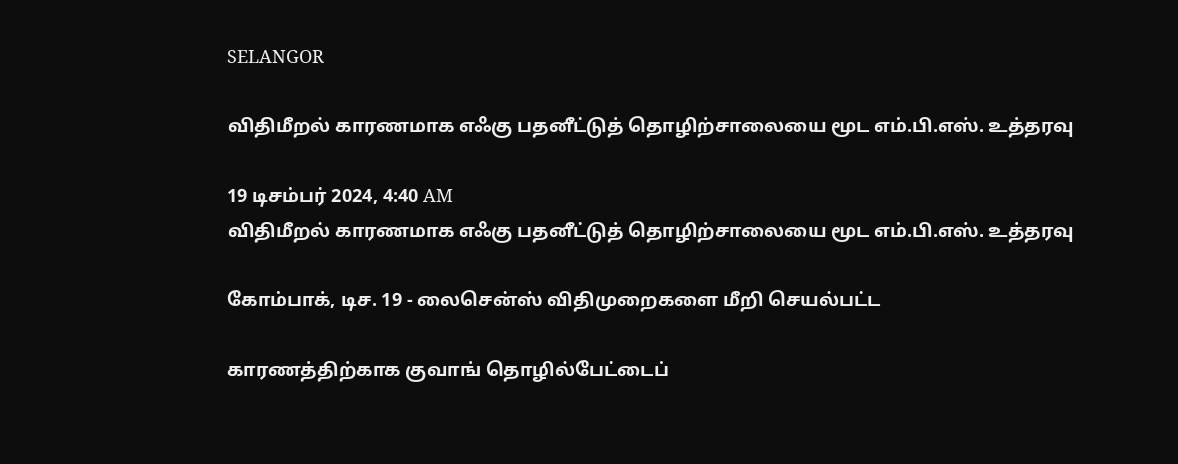SELANGOR

விதிமீறல் காரணமாக எஃகு பதனீட்டுத் தொழிற்சாலையை மூட எம்.பி.எஸ். உத்தரவு

19 டிசம்பர் 2024, 4:40 AM
விதிமீறல் காரணமாக எஃகு பதனீட்டுத் தொழிற்சாலையை மூட எம்.பி.எஸ். உத்தரவு

கோம்பாக், டிச. 19 - லைசென்ஸ் விதிமுறைகளை மீறி செயல்பட்ட

காரணத்திற்காக குவாங் தொழில்பேட்டைப்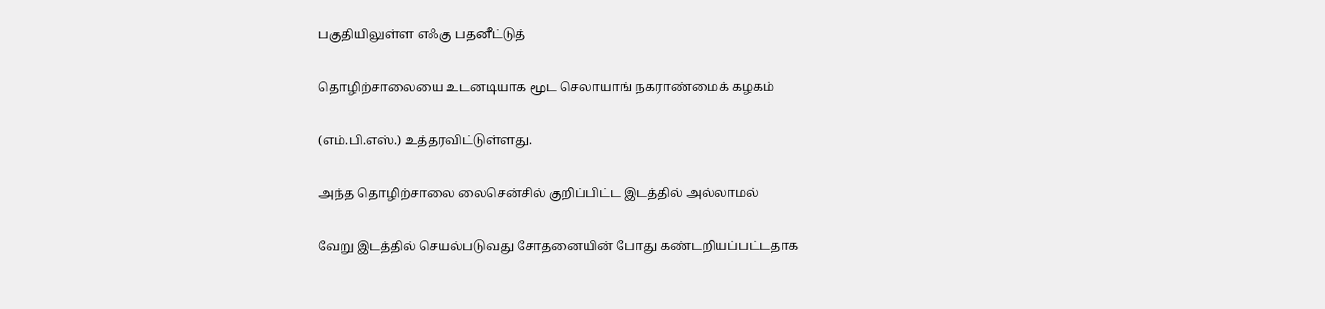பகுதியிலுள்ள எஃகு பதனீட்டுத்

தொழிற்சாலையை உடனடியாக மூட செலாயாங் நகராண்மைக் கழகம்

(எம்.பி.எஸ்.) உத்தரவிட்டுள்ளது.

அந்த தொழிற்சாலை லைசென்சில் குறிப்பிட்ட இடத்தில் அல்லாமல்

வேறு இடத்தில் செயல்படுவது சோதனையின் போது கண்டறியப்பட்டதாக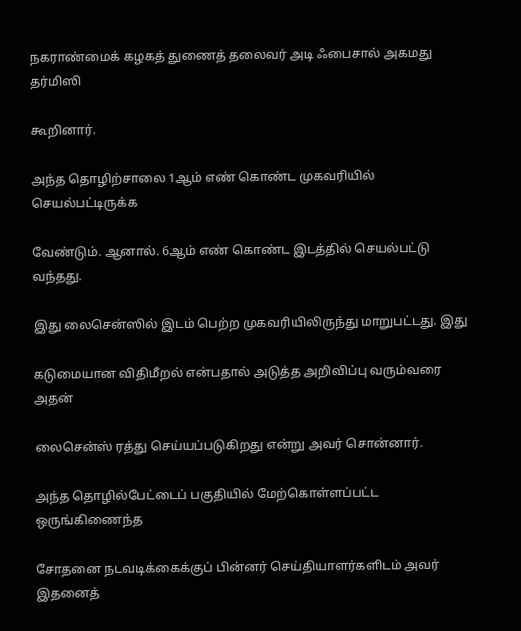நகராண்மைக் கழகத் துணைத் தலைவர் அடி ஃபைசால் அகமது தர்மிஸி

கூறினார்.

அந்த தொழிற்சாலை 1ஆம் எண் கொண்ட முகவரியில் செயல்பட்டிருக்க

வேண்டும். ஆனால். 6ஆம் எண் கொண்ட இடத்தில் செயல்பட்டு வந்தது.

இது லைசென்ஸில் இடம் பெற்ற முகவரியிலிருந்து மாறுபட்டது. இது

கடுமையான விதிமீறல் என்பதால் அடுத்த அறிவிப்பு வரும்வரை அதன்

லைசென்ஸ் ரத்து செய்யப்படுகிறது என்று அவர் சொன்னார்.

அந்த தொழில்பேட்டைப் பகுதியில் மேற்கொள்ளப்பட்ட ஒருங்கிணைந்த

சோதனை நடவடிக்கைக்குப் பின்னர் செய்தியாளர்களிடம் அவர் இதனைத்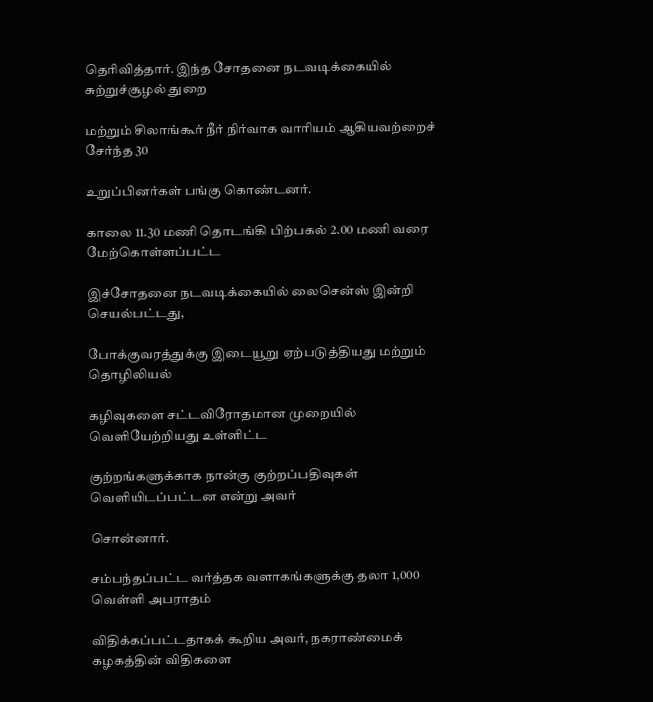தெரிவித்தார். இந்த சோதனை நடவடிக்கையில் சுற்றுச்சூழல் துறை

மற்றும் சிலாங்கூர் நீர் நிர்வாக வாரியம் ஆகியவற்றைச் சேர்ந்த 30

உறுப்பினர்கள் பங்கு கொண்டனர்.

காலை 11.30 மணி தொடங்கி பிற்பகல் 2.00 மணி வரை மேற்கொள்ளப்பட்ட

இச்சோதனை நடவடிக்கையில் லைசென்ஸ் இன்றி செயல்பட்டது,

போக்குவரத்துக்கு இடையூறு ஏற்படுத்தியது மற்றும் தொழிலியல்

கழிவுகளை சட்டவிரோதமான முறையில் வெளியேற்றியது உள்ளிட்ட

குற்றங்களுக்காக நான்கு குற்றப்பதிவுகள் வெளியிடப்பட்டன என்று அவர்

சொன்னார்.

சம்பந்தப்பட்ட வர்த்தக வளாகங்களுக்கு தலா 1,000 வெள்ளி அபராதம்

விதிக்கப்பட்டதாகக் கூறிய அவர், நகராண்மைக் கழகத்தின் விதிகளை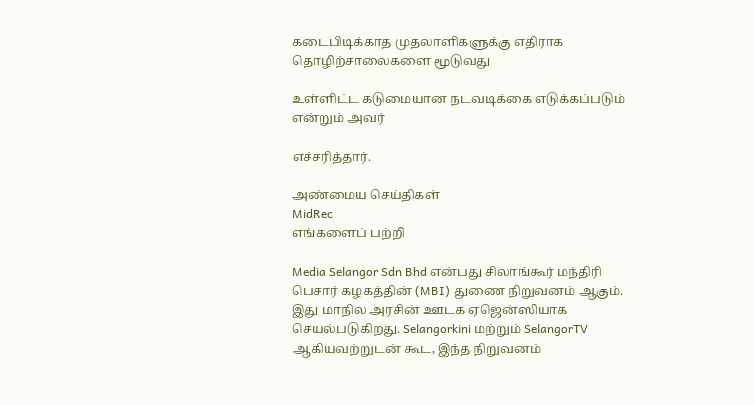கடைபிடிக்காத முதலாளிகளுக்கு எதிராக தொழிற்சாலைகளை மூடுவது

உள்ளிட்ட கடுமையான நடவடிக்கை எடுக்கப்படும் என்றும் அவர்

எச்சரித்தார்.

அண்மைய செய்திகள்
MidRec
எங்களைப் பற்றி

Media Selangor Sdn Bhd என்பது சிலாங்கூர் மந்திரி பெசார் கழகத்தின் (MBI) துணை நிறுவனம் ஆகும். இது மாநில அரசின் ஊடக ஏஜென்ஸியாக செயல்படுகிறது. Selangorkini மற்றும் SelangorTV ஆகியவற்றுடன் கூட, இந்த நிறுவனம்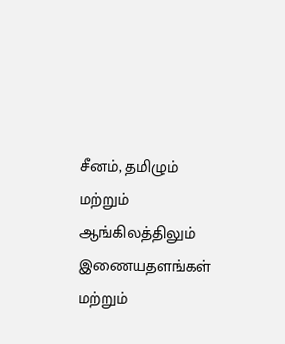சீனம், தமிழும் மற்றும் ஆங்கிலத்திலும் இணையதளங்கள் மற்றும்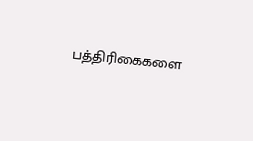பத்திரிகைகளை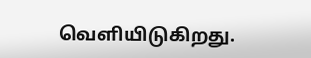வெளியிடுகிறது.